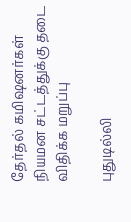தேர்தல் கமிஷனர்கள் நியமன சட்டத்துக்கு தடை விதிக்க மறுப்பு

புதுடில்லி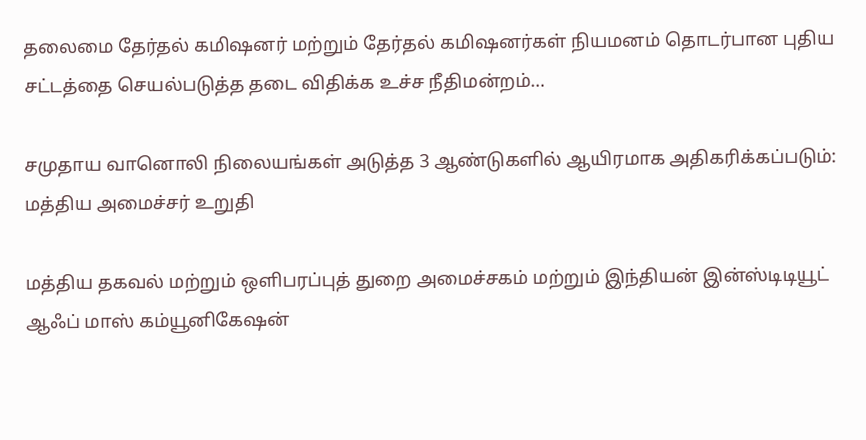தலைமை தேர்தல் கமிஷனர் மற்றும் தேர்தல் கமிஷனர்கள் நியமனம் தொடர்பான புதிய சட்டத்தை செயல்படுத்த தடை விதிக்க உச்ச நீதிமன்றம்…

சமுதாய வானொலி நிலையங்கள் அடுத்த 3 ஆண்டுகளில் ஆயிரமாக அதிகரிக்கப்படும்: மத்திய அமைச்சர் உறுதி

மத்திய தகவல் மற்றும் ஒளிபரப்புத் துறை அமைச்சகம் மற்றும் இந்தியன் இன்ஸ்டிடியூட் ஆஃப் மாஸ் கம்யூனிகேஷன்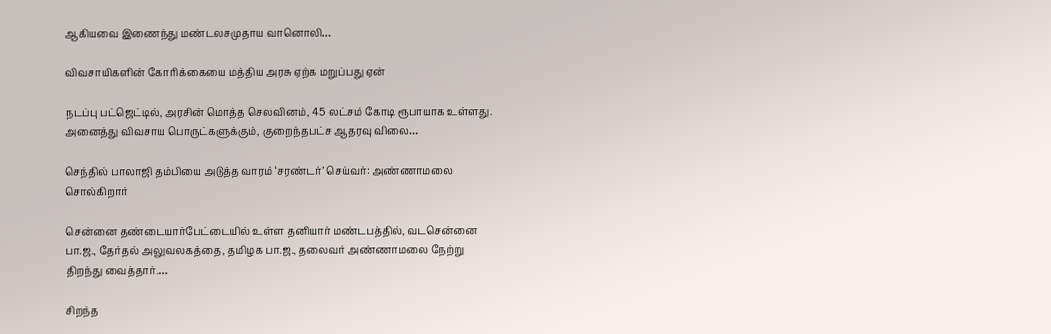ஆகியவை இணைந்து மண்டலசமுதாய வானொலி…

விவசாயிகளின் கோரிக்கையை மத்திய அரசு ஏற்க மறுப்பது ஏன்

நடப்பு பட்ஜெட்டில், அரசின் மொத்த செலவினம், 45 லட்சம் கோடி ரூபாயாக உள்ளது. அனைத்து விவசாய பொருட்களுக்கும், குறைந்தபட்ச ஆதரவு விலை…

செந்தில் பாலாஜி தம்பியை அடுத்த வாரம் ‘சரண்டர்’ செய்வர்: அண்ணாமலை சொல்கிறார்

சென்னை தண்டையார்பேட்டையில் உள்ள தனியார் மண்டபத்தில், வடசென்னை பா.ஜ., தேர்தல் அலுவலகத்தை, தமிழக பா.ஜ., தலைவர் அண்ணாமலை நேற்று திறந்து வைத்தார்.…

சிறந்த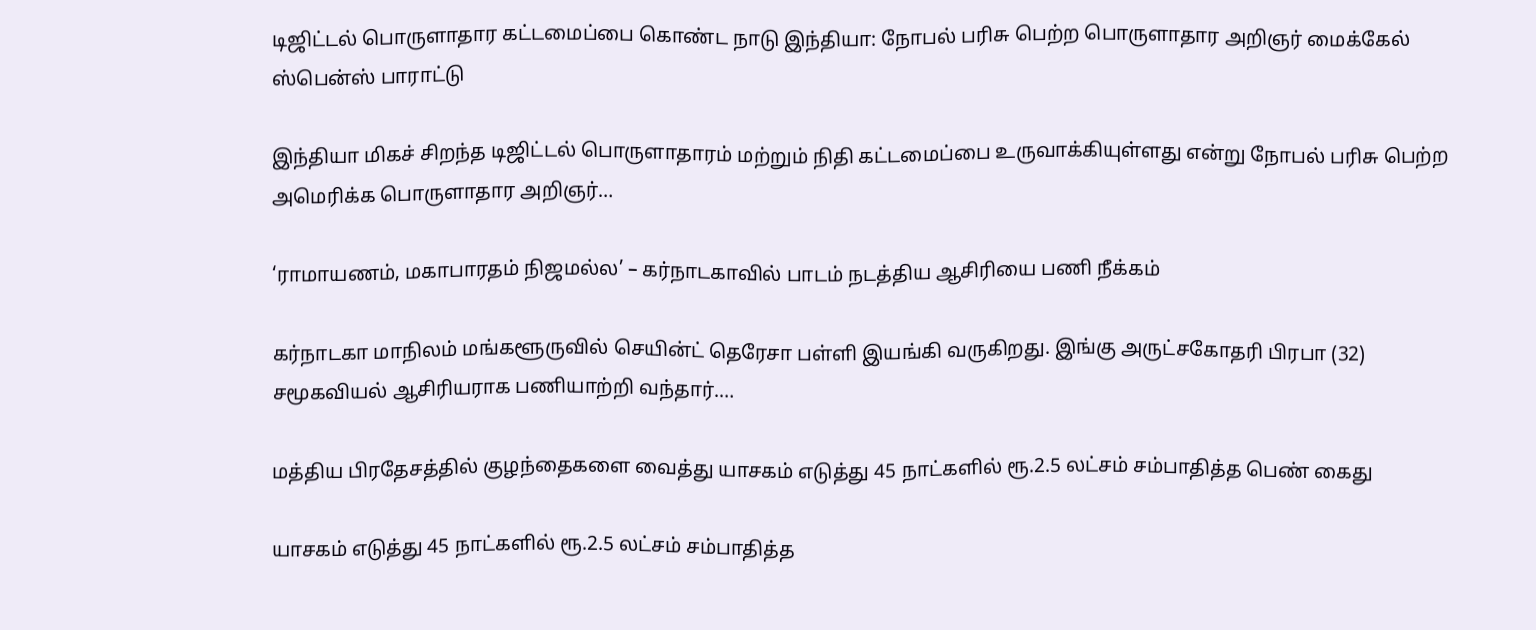டிஜிட்டல் பொருளாதார கட்டமைப்பை கொண்ட நாடு இந்தியா: நோபல் பரிசு பெற்ற பொருளாதார அறிஞர் மைக்கேல் ஸ்பென்ஸ் பாராட்டு

இந்தியா மிகச் சிறந்த டிஜிட்டல் பொருளாதாரம் மற்றும் நிதி கட்டமைப்பை உருவாக்கியுள்ளது என்று நோபல் பரிசு பெற்ற அமெரிக்க பொருளாதார அறிஞர்…

‘ராமாயணம், மகாபாரதம் நிஜமல்ல’ – கர்நாடகாவில் பாடம் நடத்திய ஆசிரியை பணி நீக்கம்

கர்நாடகா மாநிலம் மங்களூருவில் செயின்ட் தெரேசா பள்ளி இயங்கி வருகிறது. இங்கு அருட்சகோதரி பிரபா (32) சமூகவியல் ஆசிரியராக‌ பணியாற்றி வந்தார்.…

மத்திய பிரதேசத்தில் குழந்தைகளை வைத்து யாசகம் எடுத்து 45 நாட்களில் ரூ.2.5 லட்சம் சம்பாதித்த பெண் கைது

யாசகம் எடுத்து 45 நாட்களில் ரூ.2.5 லட்சம் சம்பாதித்த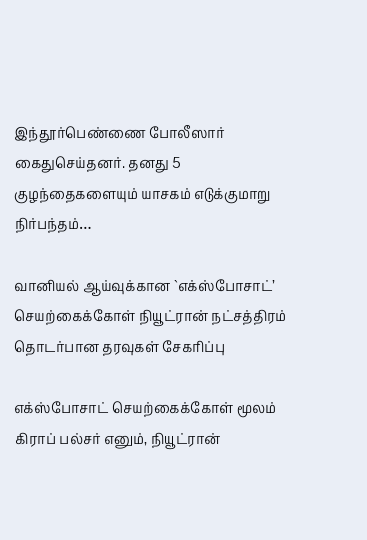இந்தூர்பெண்ணை போலீஸார் கைதுசெய்தனர். தனது 5 குழந்தைகளையும் யாசகம் எடுக்குமாறு நிர்பந்தம்…

வானியல் ஆய்வுக்கான `எக்ஸ்போசாட்’ செயற்கைக்கோள் நியூட்ரான் நட்சத்திரம் தொடர்பான தரவுகள் சேகரிப்பு

எக்ஸ்போசாட் செயற்கைக்கோள் மூலம் கிராப் பல்சர் எனும், நியூட்ரான்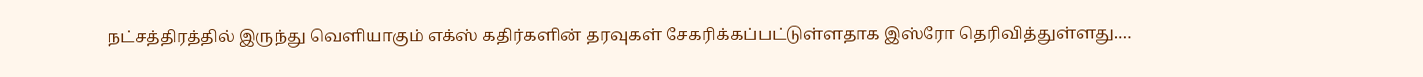நட்சத்திரத்தில் இருந்து வெளியாகும் எக்ஸ் கதிர்களின் தரவுகள் சேகரிக்கப்பட்டுள்ளதாக இஸ்ரோ தெரிவித்துள்ளது.…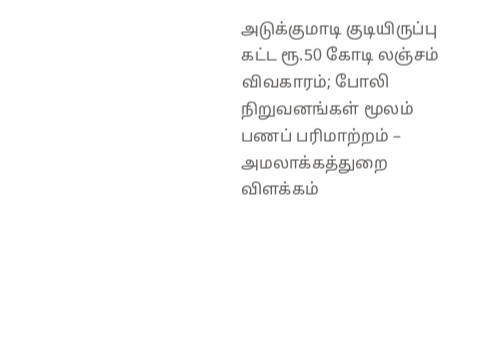அடுக்குமாடி குடியிருப்பு கட்ட ரூ.50 கோடி லஞ்சம் விவகாரம்; போலி நிறுவனங்கள் மூலம் பணப் பரிமாற்றம் – அமலாக்கத்துறை விளக்கம்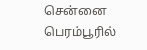சென்னை பெரம்பூரில்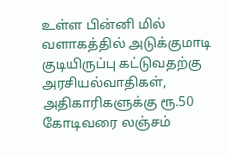உள்ள பின்னி மில் வளாகத்தில் அடுக்குமாடி குடியிருப்பு கட்டுவதற்கு அரசியல்வாதிகள், அதிகாரிகளுக்கு ரூ.50 கோடிவரை லஞ்சம்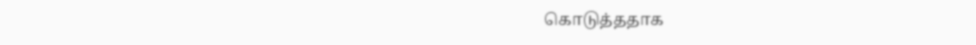கொடுத்ததாக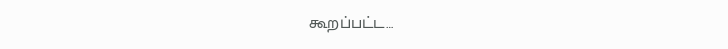கூறப்பட்ட…